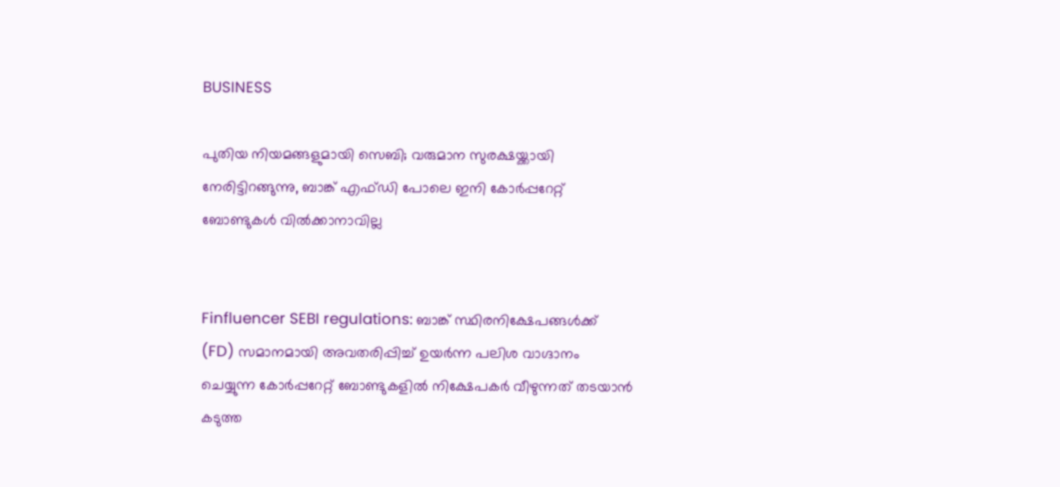BUSINESS

പുതിയ നിയമങ്ങളുമായി സെബി; വരുമാന സുരക്ഷയ്ക്കായി നേരിട്ടിറങ്ങുന്നു, ബാങ്ക് എഫ്ഡി പോലെ ഇനി കോര്‍പ്പറേറ്റ് ബോണ്ടുകള്‍ വില്‍ക്കാനാവില്ല


Finfluencer SEBI regulations: ബാങ്ക് സ്ഥിരനിക്ഷേപങ്ങള്‍ക്ക് (FD) സമാനമായി അവതരിപ്പിച്ച് ഉയര്‍ന്ന പലിശ വാഗ്ദാനം ചെയ്യുന്ന കോര്‍പ്പറേറ്റ് ബോണ്ടുകളില്‍ നിക്ഷേപകര്‍ വീഴുന്നത് തടയാന്‍ കടുത്ത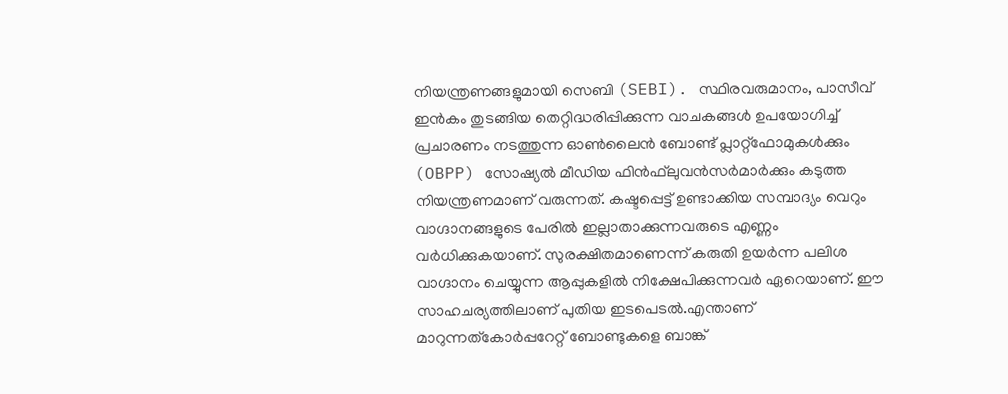നിയന്ത്രണങ്ങളുമായി സെബി (SEBI). സ്ഥിരവരുമാനം, പാസീവ് ഇന്‍കം തുടങ്ങിയ തെറ്റിദ്ധരിപ്പിക്കുന്ന വാചകങ്ങള്‍ ഉപയോഗിച്ച് പ്രചാരണം നടത്തുന്ന ഓണ്‍ലൈന്‍ ബോണ്ട് പ്ലാറ്റ്ഫോമുകള്‍ക്കും (OBPP) സോഷ്യല്‍ മീഡിയ ഫിന്‍ഫ്‌ലുവന്‍സര്‍മാര്‍ക്കും കടുത്ത നിയന്ത്രണമാണ് വരുന്നത്. കഷ്ടപ്പെട്ട് ഉണ്ടാക്കിയ സമ്പാദ്യം വെറും വാഗ്ദാനങ്ങളുടെ പേരില്‍ ഇല്ലാതാക്കുന്നവരുടെ എണ്ണം വര്‍ധിക്കുകയാണ്. സുരക്ഷിതമാണെന്ന് കരുതി ഉയര്‍ന്ന പലിശ വാഗ്ദാനം ചെയ്യുന്ന ആപ്പുകളില്‍ നിക്ഷേപിക്കുന്നവര്‍ ഏറെയാണ്. ഈ സാഹചര്യത്തിലാണ് പുതിയ ഇടപെടല്‍.എന്താണ് മാറുന്നത്കോര്‍പ്പറേറ്റ് ബോണ്ടുകളെ ബാങ്ക്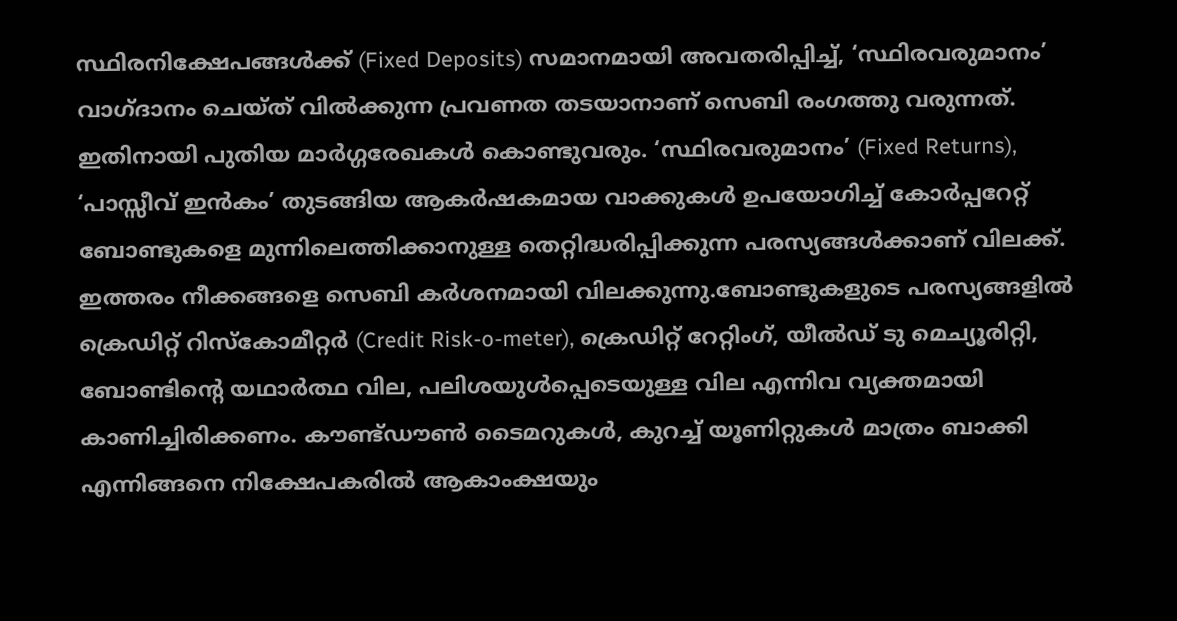സ്ഥിരനിക്ഷേപങ്ങള്‍ക്ക് (Fixed Deposits) സമാനമായി അവതരിപ്പിച്ച്, ‘സ്ഥിരവരുമാനം’ വാഗ്ദാനം ചെയ്ത് വില്‍ക്കുന്ന പ്രവണത തടയാനാണ് സെബി രംഗത്തു വരുന്നത്. ഇതിനായി പുതിയ മാര്‍ഗ്ഗരേഖകള്‍ കൊണ്ടുവരും. ‘സ്ഥിരവരുമാനം’ (Fixed Returns), ‘പാസ്സീവ് ഇന്‍കം’ തുടങ്ങിയ ആകര്‍ഷകമായ വാക്കുകള്‍ ഉപയോഗിച്ച് കോര്‍പ്പറേറ്റ് ബോണ്ടുകളെ മുന്നിലെത്തിക്കാനുള്ള തെറ്റിദ്ധരിപ്പിക്കുന്ന പരസ്യങ്ങള്‍ക്കാണ് വിലക്ക്. ഇത്തരം നീക്കങ്ങളെ സെബി കര്‍ശനമായി വിലക്കുന്നു.ബോണ്ടുകളുടെ പരസ്യങ്ങളില്‍ ക്രെഡിറ്റ് റിസ്‌കോമീറ്റര്‍ (Credit Risk-o-meter), ക്രെഡിറ്റ് റേറ്റിംഗ്, യീല്‍ഡ് ടു മെച്യൂരിറ്റി, ബോണ്ടിന്റെ യഥാര്‍ത്ഥ വില, പലിശയുള്‍പ്പെടെയുള്ള വില എന്നിവ വ്യക്തമായി കാണിച്ചിരിക്കണം. കൗണ്ട്ഡൗണ്‍ ടൈമറുകള്‍, കുറച്ച് യൂണിറ്റുകള്‍ മാത്രം ബാക്കി എന്നിങ്ങനെ നിക്ഷേപകരില്‍ ആകാംക്ഷയും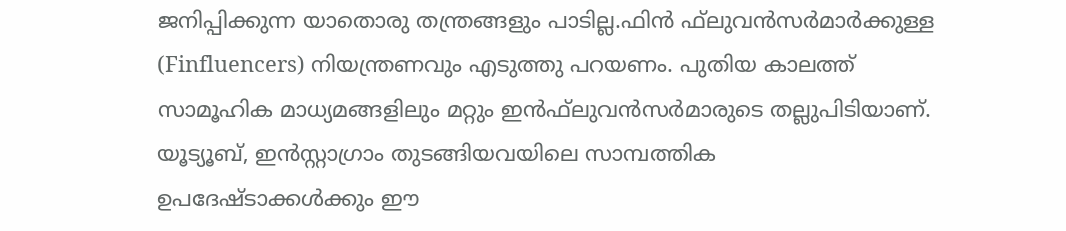ജനിപ്പിക്കുന്ന യാതൊരു തന്ത്രങ്ങളും പാടില്ല.ഫിന്‍ ഫ്‌ലുവന്‍സര്‍മാര്‍ക്കുള്ള (Finfluencers) നിയന്ത്രണവും എടുത്തു പറയണം. പുതിയ കാലത്ത് സാമൂഹിക മാധ്യമങ്ങളിലും മറ്റും ഇന്‍ഫ്‌ലുവന്‍സര്‍മാരുടെ തല്ലുപിടിയാണ്. യൂട്യൂബ്, ഇന്‍സ്റ്റാഗ്രാം തുടങ്ങിയവയിലെ സാമ്പത്തിക ഉപദേഷ്ടാക്കള്‍ക്കും ഈ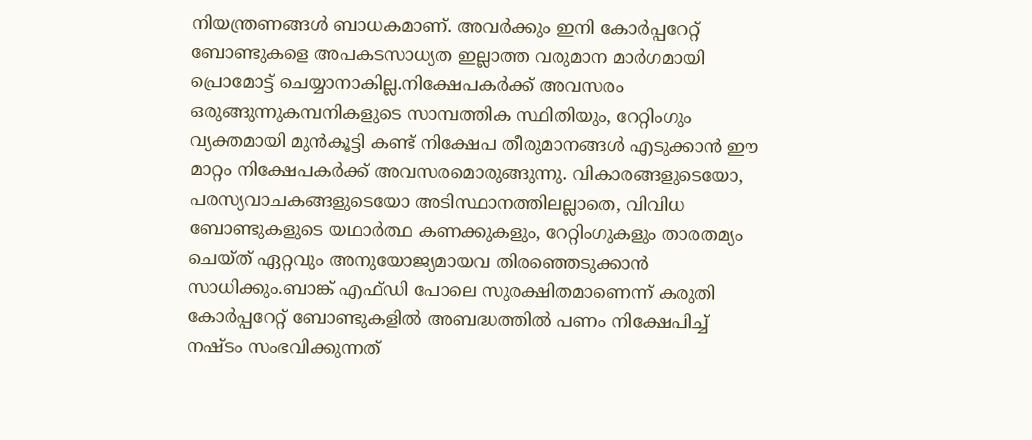നിയന്ത്രണങ്ങള്‍ ബാധകമാണ്. അവര്‍ക്കും ഇനി കോര്‍പ്പറേറ്റ് ബോണ്ടുകളെ അപകടസാധ്യത ഇല്ലാത്ത വരുമാന മാര്‍ഗമായി പ്രൊമോട്ട് ചെയ്യാനാകില്ല.നിക്ഷേപകര്‍ക്ക് അവസരം ഒരുങ്ങുന്നുകമ്പനികളുടെ സാമ്പത്തിക സ്ഥിതിയും, റേറ്റിംഗും വ്യക്തമായി മുന്‍കൂട്ടി കണ്ട് നിക്ഷേപ തീരുമാനങ്ങള്‍ എടുക്കാന്‍ ഈ മാറ്റം നിക്ഷേപകര്‍ക്ക് അവസരമൊരുങ്ങുന്നു. വികാരങ്ങളുടെയോ, പരസ്യവാചകങ്ങളുടെയോ അടിസ്ഥാനത്തിലല്ലാതെ, വിവിധ ബോണ്ടുകളുടെ യഥാര്‍ത്ഥ കണക്കുകളും, റേറ്റിംഗുകളും താരതമ്യം ചെയ്ത് ഏറ്റവും അനുയോജ്യമായവ തിരഞ്ഞെടുക്കാന്‍ സാധിക്കും.ബാങ്ക് എഫ്ഡി പോലെ സുരക്ഷിതമാണെന്ന് കരുതി കോര്‍പ്പറേറ്റ് ബോണ്ടുകളില്‍ അബദ്ധത്തില്‍ പണം നിക്ഷേപിച്ച് നഷ്ടം സംഭവിക്കുന്നത്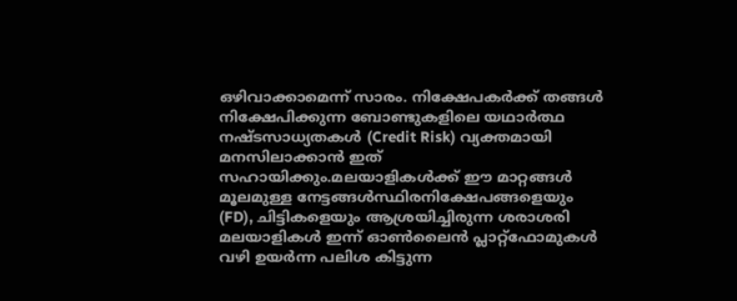ഒഴിവാക്കാമെന്ന് സാരം. നിക്ഷേപകര്‍ക്ക് തങ്ങള്‍ നിക്ഷേപിക്കുന്ന ബോണ്ടുകളിലെ യഥാര്‍ത്ഥ നഷ്ടസാധ്യതകള്‍ (Credit Risk) വ്യക്തമായി മനസിലാക്കാന്‍ ഇത് സഹായിക്കും.മലയാളികള്‍ക്ക് ഈ മാറ്റങ്ങള്‍ മൂലമുള്ള നേട്ടങ്ങള്‍സ്ഥിരനിക്ഷേപങ്ങളെയും (FD), ചിട്ടികളെയും ആശ്രയിച്ചിരുന്ന ശരാശരി മലയാളികള്‍ ഇന്ന് ഓണ്‍ലൈന്‍ പ്ലാറ്റ്ഫോമുകള്‍ വഴി ഉയര്‍ന്ന പലിശ കിട്ടുന്ന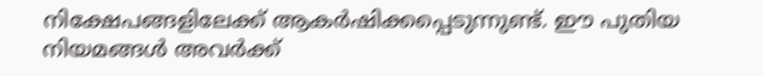നിക്ഷേപങ്ങളിലേക്ക് ആകര്‍ഷിക്കപ്പെടുന്നുണ്ട്. ഈ പുതിയ നിയമങ്ങള്‍ അവര്‍ക്ക്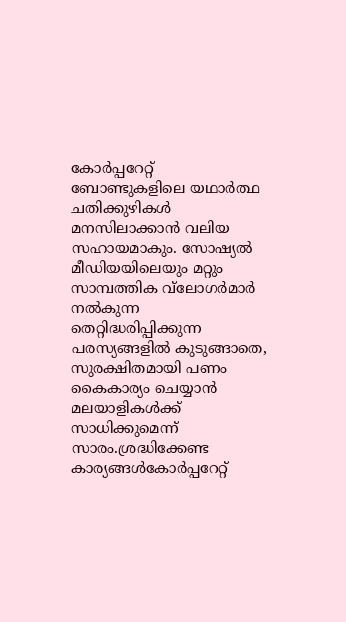കോര്‍പ്പറേറ്റ് ബോണ്ടുകളിലെ യഥാര്‍ത്ഥ ചതിക്കുഴികള്‍ മനസിലാക്കാന്‍ വലിയ സഹായമാകും. സോഷ്യല്‍ മീഡിയയിലെയും മറ്റും സാമ്പത്തിക വ്‌ലോഗര്‍മാര്‍ നല്‍കുന്ന തെറ്റിദ്ധരിപ്പിക്കുന്ന പരസ്യങ്ങളില്‍ കുടുങ്ങാതെ, സുരക്ഷിതമായി പണം കൈകാര്യം ചെയ്യാന്‍ മലയാളികള്‍ക്ക് സാധിക്കുമെന്ന് സാരം.ശ്രദ്ധിക്കേണ്ട കാര്യങ്ങള്‍കോര്‍പ്പറേറ്റ്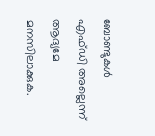ബോണ്ടുകള്‍ എഫ്ഡി അല്ലെന്ന് ആദ്യമേ മനസിലാക്കുക.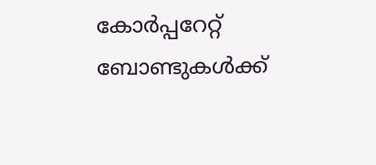കോര്‍പ്പറേറ്റ് ബോണ്ടുകള്‍ക്ക്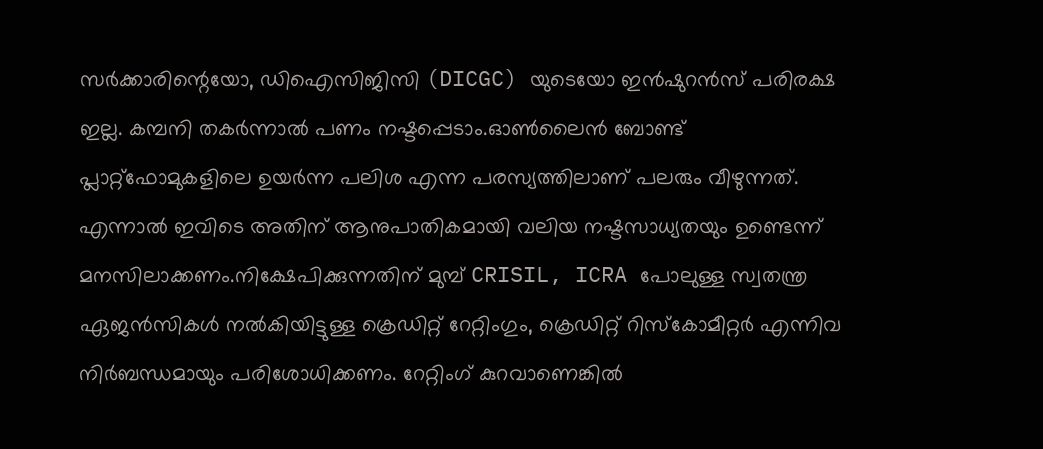സര്‍ക്കാരിന്റെയോ, ഡിഐസിജിസി (DICGC) യുടെയോ ഇന്‍ഷുറന്‍സ് പരിരക്ഷ ഇല്ല. കമ്പനി തകര്‍ന്നാല്‍ പണം നഷ്ടപ്പെടാം.ഓണ്‍ലൈന്‍ ബോണ്ട് പ്ലാറ്റ്ഫോമുകളിലെ ഉയര്‍ന്ന പലിശ എന്ന പരസ്യത്തിലാണ് പലരും വീഴുന്നത്. എന്നാല്‍ ഇവിടെ അതിന് ആനുപാതികമായി വലിയ നഷ്ടസാധ്യതയും ഉണ്ടെന്ന് മനസിലാക്കണം.നിക്ഷേപിക്കുന്നതിന് മുമ്പ് CRISIL, ICRA പോലുള്ള സ്വതന്ത്ര ഏജന്‍സികള്‍ നല്‍കിയിട്ടുള്ള ക്രെഡിറ്റ് റേറ്റിംഗും, ക്രെഡിറ്റ് റിസ്‌കോമീറ്റര്‍ എന്നിവ നിര്‍ബന്ധമായും പരിശോധിക്കണം. റേറ്റിംഗ് കുറവാണെങ്കില്‍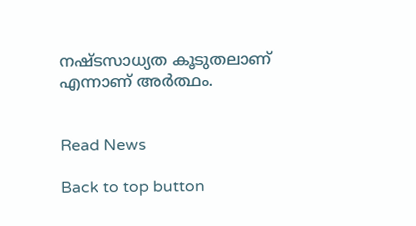നഷ്ടസാധ്യത കൂടുതലാണ് എന്നാണ് അര്‍ത്ഥം.


Read News

Back to top button